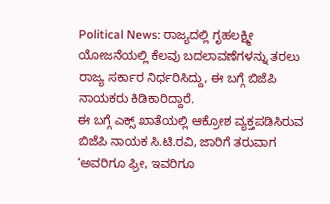Political News: ರಾಜ್ಯದಲ್ಲಿ ಗೃಹಲಕ್ಷ್ಮೀ ಯೋಜನೆಯಲ್ಲಿ ಕೆಲವು ಬದಲಾವಣೆಗಳನ್ನು ತರಲು ರಾಜ್ಯ ಸರ್ಕಾರ ನಿರ್ಧರಿಸಿದ್ದು, ಈ ಬಗ್ಗೆ ಬಿಜೆಪಿ ನಾಯಕರು ಕಿಡಿಕಾರಿದ್ದಾರೆ.
ಈ ಬಗ್ಗೆ ಎಕ್ಸ್ ಖಾತೆಯಲ್ಲಿ ಆಕ್ರೋಶ ವ್ಯಕ್ತಪಡಿಸಿರುವ ಬಿಜೆಪಿ ನಾಯಕ ಸಿ.ಟಿ.ರವಿ, ಜಾರಿಗೆ ತರುವಾಗ ‘ಅವರಿಗೂ ಫ್ರೀ, ಇವರಿಗೂ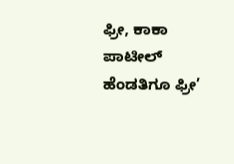ಫ್ರೀ, ಕಾಕಾ ಪಾಟೀಲ್ ಹೆಂಡತಿಗೂ ಫ್ರೀ’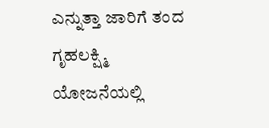ಎನ್ನುತ್ತಾ ಜಾರಿಗೆ ತಂದ ಗೃಹಲಕ್ಷ್ಮಿ ಯೋಜನೆಯಲ್ಲಿ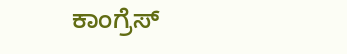ಕಾಂಗ್ರೆಸ್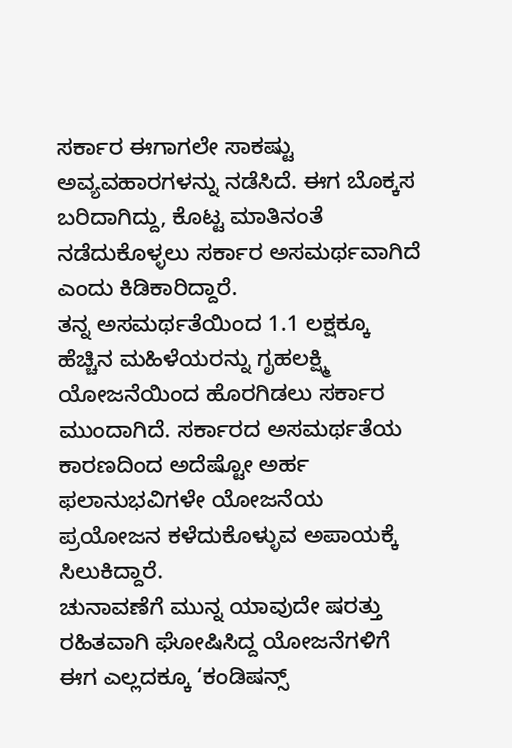ಸರ್ಕಾರ ಈಗಾಗಲೇ ಸಾಕಷ್ಟು ಅವ್ಯವಹಾರಗಳನ್ನು ನಡೆಸಿದೆ. ಈಗ ಬೊಕ್ಕಸ ಬರಿದಾಗಿದ್ದು, ಕೊಟ್ಟ ಮಾತಿನಂತೆ ನಡೆದುಕೊಳ್ಳಲು ಸರ್ಕಾರ ಅಸಮರ್ಥವಾಗಿದೆ ಎಂದು ಕಿಡಿಕಾರಿದ್ದಾರೆ.
ತನ್ನ ಅಸಮರ್ಥತೆಯಿಂದ 1.1 ಲಕ್ಷಕ್ಕೂ ಹೆಚ್ಚಿನ ಮಹಿಳೆಯರನ್ನು ಗೃಹಲಕ್ಷ್ಮಿ ಯೋಜನೆಯಿಂದ ಹೊರಗಿಡಲು ಸರ್ಕಾರ ಮುಂದಾಗಿದೆ. ಸರ್ಕಾರದ ಅಸಮರ್ಥತೆಯ ಕಾರಣದಿಂದ ಅದೆಷ್ಟೋ ಅರ್ಹ ಫಲಾನುಭವಿಗಳೇ ಯೋಜನೆಯ ಪ್ರಯೋಜನ ಕಳೆದುಕೊಳ್ಳುವ ಅಪಾಯಕ್ಕೆ ಸಿಲುಕಿದ್ದಾರೆ.
ಚುನಾವಣೆಗೆ ಮುನ್ನ ಯಾವುದೇ ಷರತ್ತು ರಹಿತವಾಗಿ ಘೋಷಿಸಿದ್ದ ಯೋಜನೆಗಳಿಗೆ ಈಗ ಎಲ್ಲದಕ್ಕೂ ‘ಕಂಡಿಷನ್ಸ್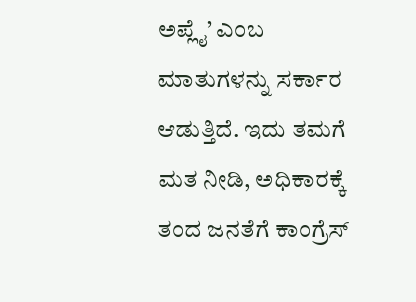ಅಪ್ಲೈ’ ಎಂಬ ಮಾತುಗಳನ್ನು ಸರ್ಕಾರ ಆಡುತ್ತಿದೆ. ಇದು ತಮಗೆ ಮತ ನೀಡಿ, ಅಧಿಕಾರಕ್ಕೆ ತಂದ ಜನತೆಗೆ ಕಾಂಗ್ರೆಸ್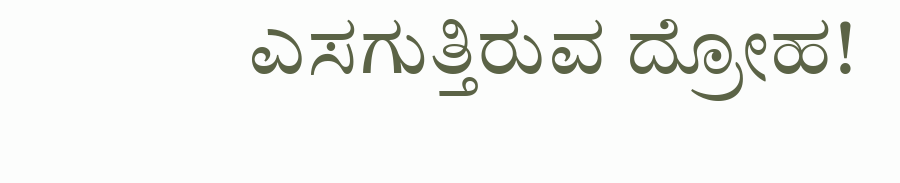ಎಸಗುತ್ತಿರುವ ದ್ರೋಹ!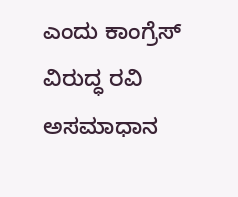ಎಂದು ಕಾಂಗ್ರೆಸ್ ವಿರುದ್ಧ ರವಿ ಅಸಮಾಧಾನ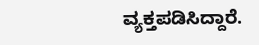ವ್ಯಕ್ತಪಡಿಸಿದ್ದಾರೆ.